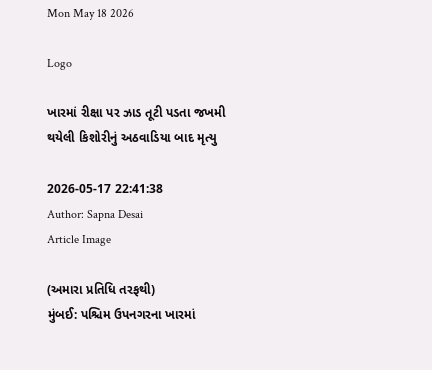Mon May 18 2026

Logo

ખારમાં રીક્ષા પર ઝાડ તૂટી પડતા જખમી થયેલી કિશોરીનું અઠવાડિયા બાદ મૃત્યુ

2026-05-17 22:41:38
Author: Sapna Desai
Article Image

(અમારા પ્રતિધિ તરફથી)
મુંબઈ: પશ્ચિમ ઉપનગરના ખારમાં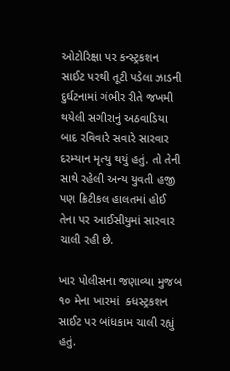ઓટોરિક્ષા પર કન્સ્ટ્રકશન સાઈટ પરથી તૂટી પડેલા ઝાડની દુર્ઘટનામાં ગંભીર રીતે જખમી થયેલી સગીરાનું અઠવાડિયા બાદ રવિવારે સવારે સારવાર દરમ્યાન મૃત્યુ થયું હતું. તો તેની સાથે રહેલી અન્ય યુવતી હજી પણ ક્રિટીકલ હાલતમાં હોઈ તેના પર આઈસીયુમાં સારવાર ચાલી રહી છે.

ખાર પોલીસના જણાવ્યા મુજબ  ૧૦ મેના ખારમાં  ક્ધસ્ટ્રકશન સાઈટ પર બાંધકામ ચાલી રહ્યું હતું.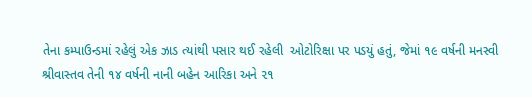તેના કમ્પાઉન્ડમાં રહેલું એક ઝાડ ત્યાંથી પસાર થઈ રહેલી  ઓટોરિક્ષા પર પડયું હતું, જેમાં ૧૯ વર્ષની મનસ્વી શ્રીવાસ્તવ તેની ૧૪ વર્ષની નાની બહેન આરિકા અને ૨૧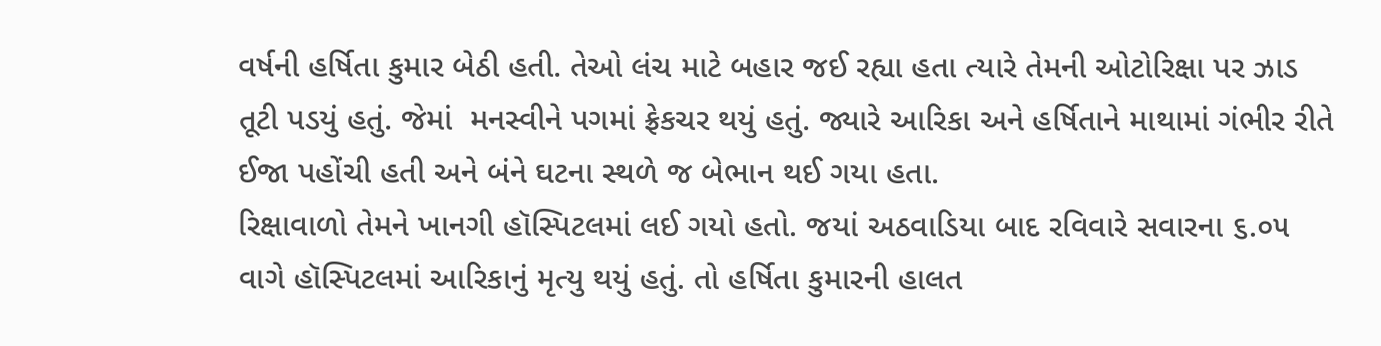વર્ષની હર્ષિતા કુમાર બેઠી હતી. તેઓ લંચ માટે બહાર જઈ રહ્યા હતા ત્યારે તેમની ઓટોરિક્ષા પર ઝાડ તૂટી પડયું હતું. જેમાં  મનસ્વીને પગમાં ફ્રેકચર થયું હતું. જ્યારે આરિકા અને હર્ષિતાને માથામાં ગંભીર રીતે ઈજા પહોંચી હતી અને બંને ઘટના સ્થળે જ બેભાન થઈ ગયા હતા.
રિક્ષાવાળો તેમને ખાનગી હૉસ્પિટલમાં લઈ ગયો હતો. જયાં અઠવાડિયા બાદ રવિવારે સવારના ૬.૦૫ વાગે હૉસ્પિટલમાં આરિકાનું મૃત્યુ થયું હતું. તો હર્ષિતા કુમારની હાલત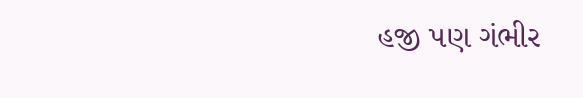હજી પણ ગંભીર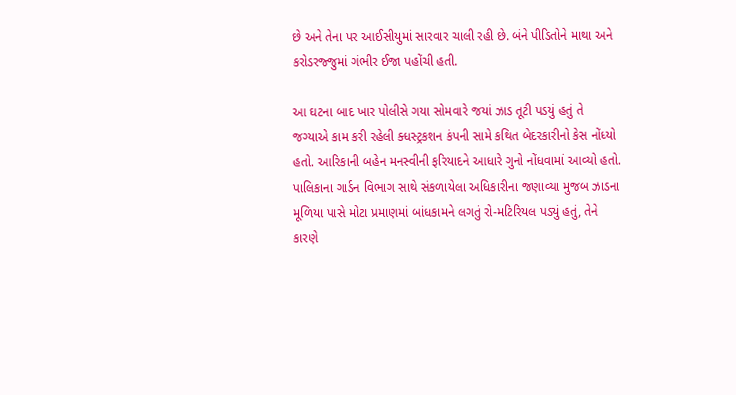છે અને તેના પર આઈસીયુમાં સારવાર ચાલી રહી છે. બંને પીડિતોને માથા અને કરોડરજ્જુમાં ગંભીર ઈજા પહોંચી હતી.

આ ઘટના બાદ ખાર પોલીસે ગયા સોમવારે જયાં ઝાડ તૂટી પડયું હતું તે જગ્યાએ કામ કરી રહેલી ક્ધસ્ટ્રકશન કંપની સામે કથિત બેદરકારીનો કેસ નોંધ્યો હતો. આરિકાની બહેન મનસ્વીની ફરિયાદને આધારે ગુનો નોંધવામાં આવ્યો હતો.
પાલિકાના ગાર્ડન વિભાગ સાથે સંકળાયેલા અધિકારીના જણાવ્યા મુજબ ઝાડના મૂળિયા પાસે મોટા પ્રમાણમાં બાંધકામને લગતું રો-મટિરિયલ પડ્યું હતું, તેને કારણે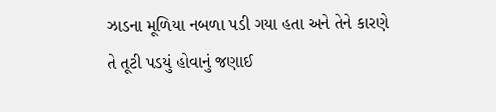ઝાડના મૂળિયા નબળા પડી ગયા હતા અને તેને કારણે તે તૂટી પડયું હોવાનું જણાઈ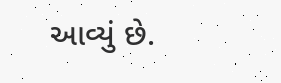આવ્યું છે.